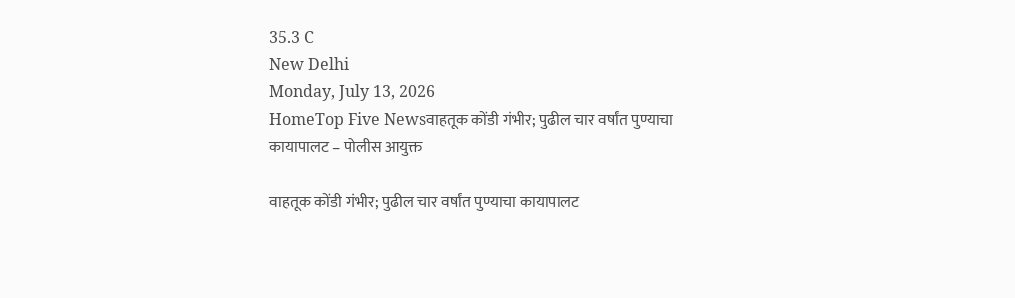35.3 C
New Delhi
Monday, July 13, 2026
HomeTop Five Newsवाहतूक कोंडी गंभीर; पुढील चार वर्षांत पुण्याचा कायापालट – पोलीस आयुक्त

वाहतूक कोंडी गंभीर; पुढील चार वर्षांत पुण्याचा कायापालट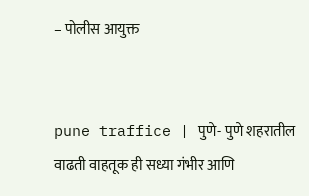– पोलीस आयुक्त


pune traffice | पुणे- पुणे शहरातील वाढती वाहतूक ही सध्या गंभीर आणि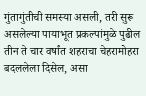गुंतागुंतीची समस्या असली, तरी सुरू असलेल्या पायाभूत प्रकल्पांमुळे पुढील तीन ते चार वर्षांत शहराचा चेहरामोहरा बदललेला दिसेल, असा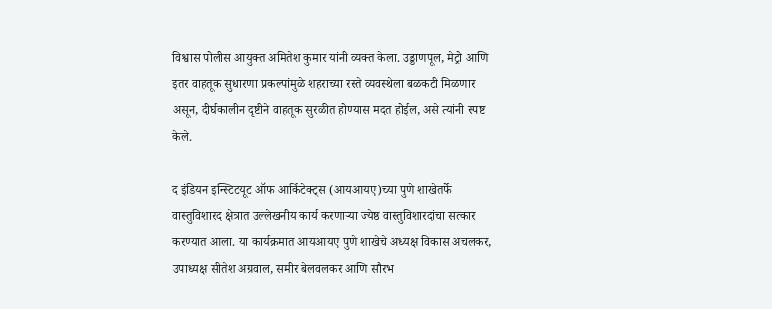विश्वास पोलीस आयुक्त अमितेश कुमार यांनी व्यक्त केला. उड्डाणपूल, मेट्रो आणि इतर वाहतूक सुधारणा प्रकल्पांमुळे शहराच्या रस्ते व्यवस्थेला बळकटी मिळणार असून, दीर्घकालीन दृष्टीने वाहतूक सुरळीत होण्यास मदत होईल, असे त्यांनी स्पष्ट केले.

द इंडियन इन्स्टिटयूट ऑफ आर्किटेक्ट्स (आयआयए)च्या पुणे शाखेतर्फे वास्तुविशारद क्षेत्रात उल्लेखनीय कार्य करणाऱ्या ज्येष्ठ वास्तुविशारदांचा सत्कार करण्यात आला. या कार्यक्रमात आयआयए पुणे शाखेचे अध्यक्ष विकास अचलकर, उपाध्यक्ष सीतेश अग्रवाल, समीर बेलवलकर आणि सौरभ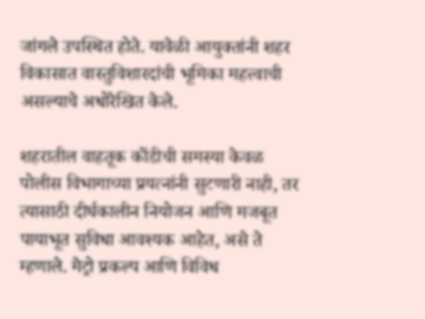जांगले उपस्थित होते. यावेळी आयुक्तांनी शहर विकासात वास्तुविशारदांची भूमिका महत्त्वाची असल्याचे अधोरेखित केले.

शहरातील वाहतूक कोंडीची समस्या केवळ पोलीस विभागाच्या प्रयत्नांनी सुटणारी नाही, तर त्यासाठी दीर्घकालीन नियोजन आणि मजबूत पायाभूत सुविधा आवश्यक आहेत, असे ते म्हणाले. मेट्रो प्रकल्प आणि विविध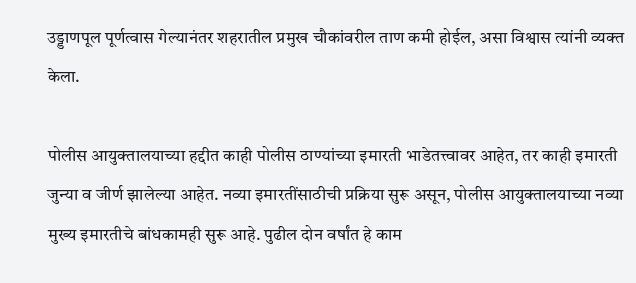उड्डाणपूल पूर्णत्वास गेल्यानंतर शहरातील प्रमुख चौकांवरील ताण कमी होईल, असा विश्वास त्यांनी व्यक्त केला.

पोलीस आयुक्तालयाच्या हद्दीत काही पोलीस ठाण्यांच्या इमारती भाडेतत्त्वावर आहेत, तर काही इमारती जुन्या व जीर्ण झालेल्या आहेत. नव्या इमारतींसाठीची प्रक्रिया सुरू असून, पोलीस आयुक्तालयाच्या नव्या मुख्य इमारतीचे बांधकामही सुरू आहे. पुढील दोन वर्षांत हे काम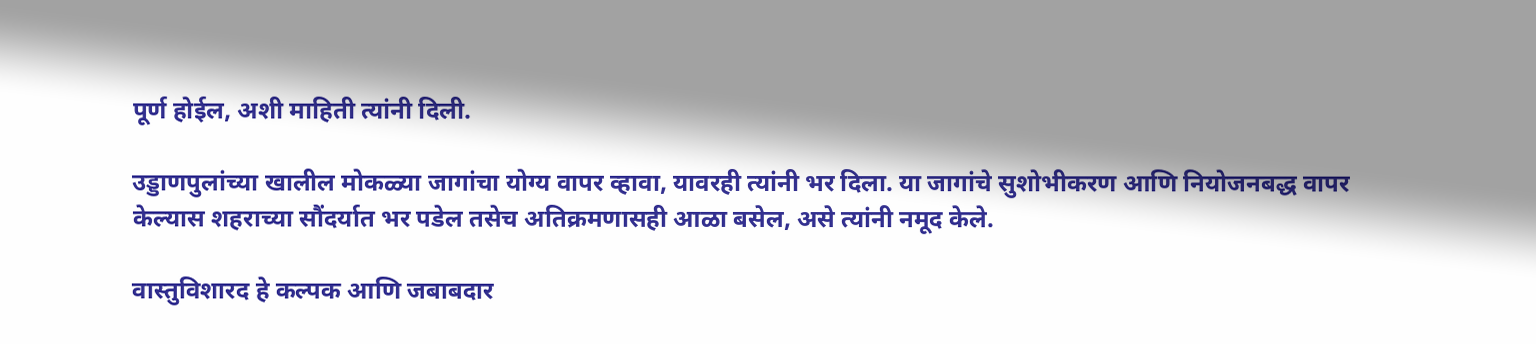पूर्ण होईल, अशी माहिती त्यांनी दिली.

उड्डाणपुलांच्या खालील मोकळ्या जागांचा योग्य वापर व्हावा, यावरही त्यांनी भर दिला. या जागांचे सुशोभीकरण आणि नियोजनबद्ध वापर केल्यास शहराच्या सौंदर्यात भर पडेल तसेच अतिक्रमणासही आळा बसेल, असे त्यांनी नमूद केले.

वास्तुविशारद हे कल्पक आणि जबाबदार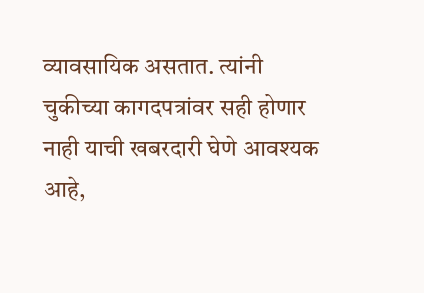व्यावसायिक असतात. त्यांनी चुकीच्या कागदपत्रांवर सही होणार नाही याची खबरदारी घेणे आवश्यक आहे,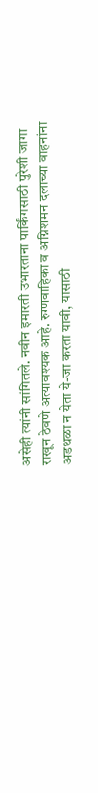असेही त्यांनी सांगितले. नवीन इमारती उभारताना पार्किंगसाठी पुरेशी जागा राखून ठेवणे अत्यावश्यक आहे. रुग्णवाहिका व अग्निशमन दलाच्या वाहनांना अडथळा न येता ये-जा करता यावी, यासाठी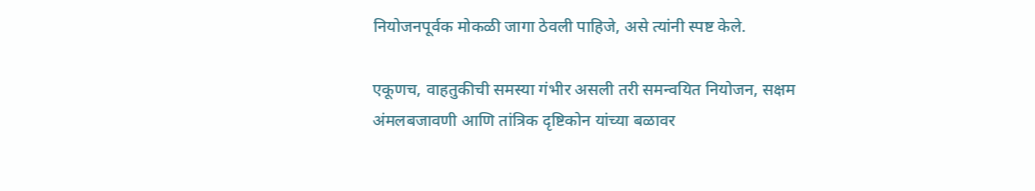नियोजनपूर्वक मोकळी जागा ठेवली पाहिजे, असे त्यांनी स्पष्ट केले.

एकूणच, वाहतुकीची समस्या गंभीर असली तरी समन्वयित नियोजन, सक्षम अंमलबजावणी आणि तांत्रिक दृष्टिकोन यांच्या बळावर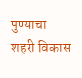पुण्याचा शहरी विकास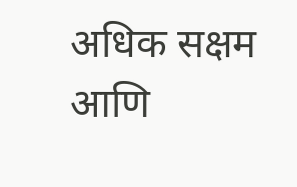अधिक सक्षम आणि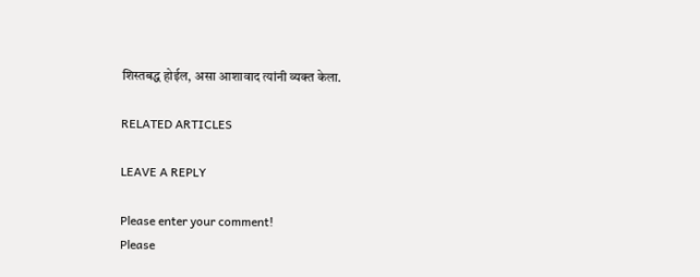शिस्तबद्ध होईल, असा आशावाद त्यांनी व्यक्त केला.

RELATED ARTICLES

LEAVE A REPLY

Please enter your comment!
Please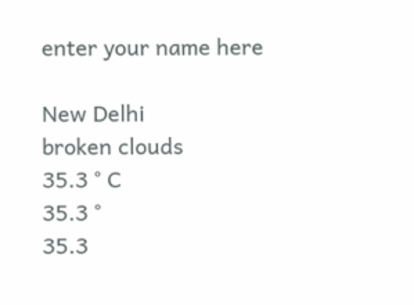enter your name here

New Delhi
broken clouds
35.3 ° C
35.3 °
35.3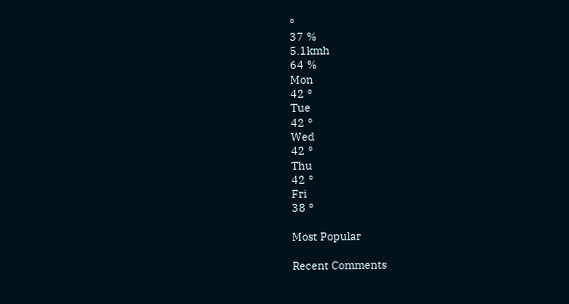°
37 %
5.1kmh
64 %
Mon
42 °
Tue
42 °
Wed
42 °
Thu
42 °
Fri
38 °

Most Popular

Recent Comments